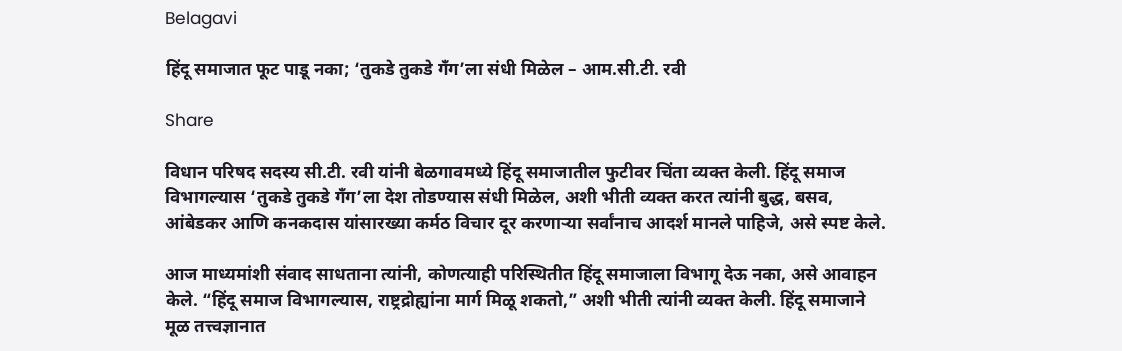Belagavi

हिंदू समाजात फूट पाडू नका; ‘तुकडे तुकडे गँग’ला संधी मिळेल – आम.सी.टी. रवी

Share

विधान परिषद सदस्य सी.टी. रवी यांनी बेळगावमध्ये हिंदू समाजातील फुटीवर चिंता व्यक्त केली. हिंदू समाज विभागल्यास ‘तुकडे तुकडे गँग’ला देश तोडण्यास संधी मिळेल, अशी भीती व्यक्त करत त्यांनी बुद्ध, बसव, आंबेडकर आणि कनकदास यांसारख्या कर्मठ विचार दूर करणाऱ्या सर्वांनाच आदर्श मानले पाहिजे, असे स्पष्ट केले.

आज माध्यमांशी संवाद साधताना त्यांनी, कोणत्याही परिस्थितीत हिंदू समाजाला विभागू देऊ नका, असे आवाहन केले. “हिंदू समाज विभागल्यास, राष्ट्रद्रोह्यांना मार्ग मिळू शकतो,” अशी भीती त्यांनी व्यक्त केली. हिंदू समाजाने मूळ तत्त्वज्ञानात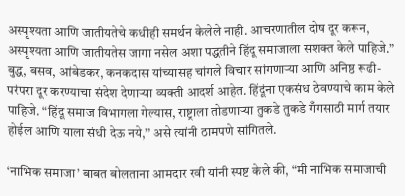अस्पृश्यता आणि जातीयतेचे कधीही समर्थन केलेले नाही. आचरणातील दोष दूर करून, अस्पृश्यता आणि जातीयतेस जागा नसेल अशा पद्धतीने हिंदू समाजाला सशक्त केले पाहिजे.” बुद्ध, बसव, आंबेडकर, कनकदास यांच्यासह चांगले विचार सांगणाऱ्या आणि अनिष्ठ रूढी-परंपरा दूर करण्याचा संदेश देणाऱ्या व्यक्ती आदर्श आहेत. हिंदूंना एकसंध ठेवण्याचे काम केले पाहिजे. “हिंदू समाज विभागला गेल्यास, राष्ट्राला तोडणाऱ्या तुकडे तुकडे गँगसाठी मार्ग तयार होईल आणि याला संधी देऊ नये,” असे त्यांनी ठामपणे सांगितले.

‘नाभिक समाजा’ बाबत बोलताना आमदार रवी यांनी स्पष्ट केले की, “मी नाभिक समाजाची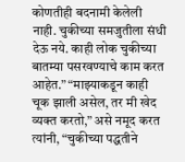कोणतीही बदनामी केलेली नाही. चुकीच्या समजुतीला संधी देऊ नये. काही लोक चुकीच्या बातम्या पसरवण्याचे काम करत आहेत.” “माझ्याकडून काही चूक झाली असेल, तर मी खेद व्यक्त करतो,” असे नमूद करत त्यांनी, “चुकीच्या पद्धतीने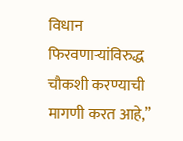विधान फिरवणाऱ्यांविरुद्ध चौकशी करण्याची मागणी करत आहे,”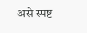असे स्पष्ट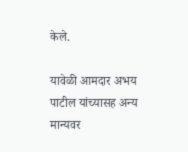केले.

यावेळी आमदार अभय पाटील यांच्यासह अन्य मान्यवर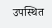उपस्थित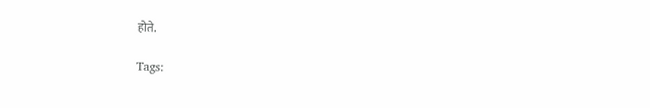होते.

Tags: